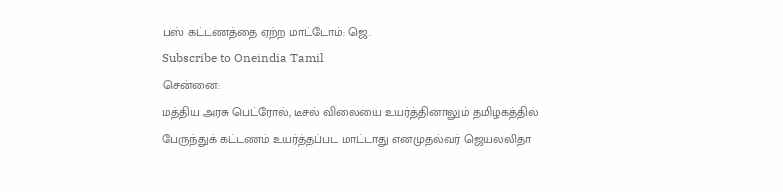பஸ் கட்டணத்தை ஏற்ற மாட்டோம்: ஜெ.
Subscribe to Oneindia Tamil
சென்னை:
மத்திய அரசு பெட்ரோல், டீசல் விலையை உயர்த்தினாலும் தமிழகத்தில் பேருந்துக் கட்டணம் உயர்த்தப்பட மாட்டாது எனமுதல்வர் ஜெயலலிதா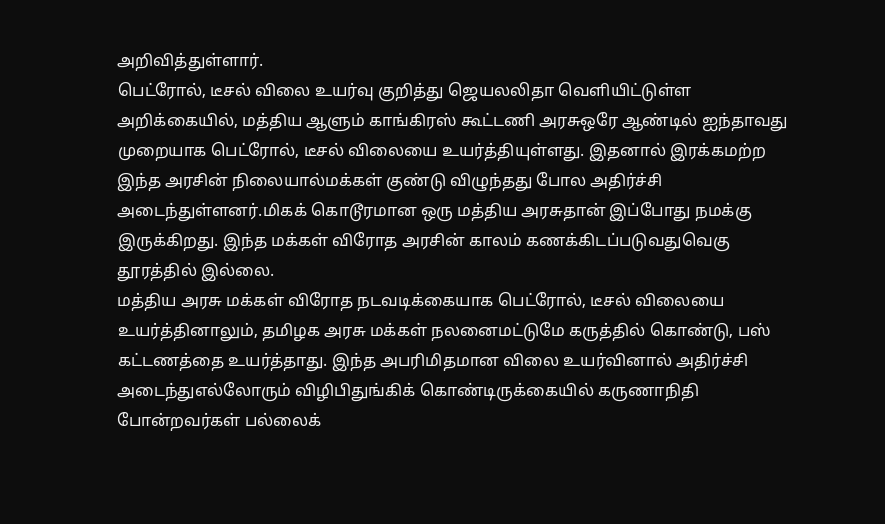அறிவித்துள்ளார்.
பெட்ரோல், டீசல் விலை உயர்வு குறித்து ஜெயலலிதா வெளியிட்டுள்ள அறிக்கையில், மத்திய ஆளும் காங்கிரஸ் கூட்டணி அரசுஒரே ஆண்டில் ஐந்தாவது முறையாக பெட்ரோல், டீசல் விலையை உயர்த்தியுள்ளது. இதனால் இரக்கமற்ற இந்த அரசின் நிலையால்மக்கள் குண்டு விழுந்தது போல அதிர்ச்சி அடைந்துள்ளனர்.மிகக் கொடூரமான ஒரு மத்திய அரசுதான் இப்போது நமக்கு இருக்கிறது. இந்த மக்கள் விரோத அரசின் காலம் கணக்கிடப்படுவதுவெகு தூரத்தில் இல்லை.
மத்திய அரசு மக்கள் விரோத நடவடிக்கையாக பெட்ரோல், டீசல் விலையை உயர்த்தினாலும், தமிழக அரசு மக்கள் நலனைமட்டுமே கருத்தில் கொண்டு, பஸ் கட்டணத்தை உயர்த்தாது. இந்த அபரிமிதமான விலை உயர்வினால் அதிர்ச்சி அடைந்துஎல்லோரும் விழிபிதுங்கிக் கொண்டிருக்கையில் கருணாநிதி போன்றவர்கள் பல்லைக்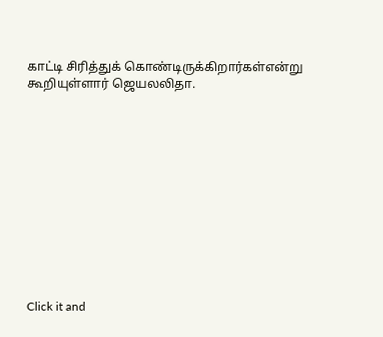காட்டி சிரித்துக் கொண்டிருக்கிறார்கள்என்று கூறியுள்ளார் ஜெயலலிதா.












Click it and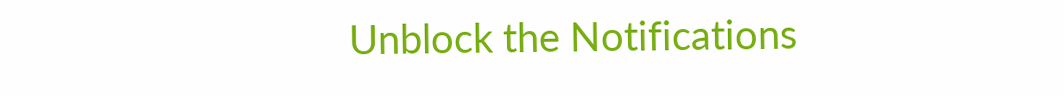Unblock the Notifications